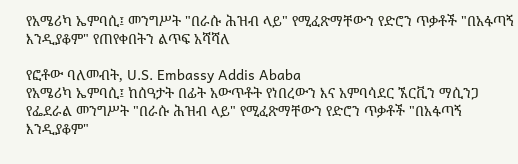የአሜሪካ ኤምባሲ፤ መንግሥት "በራሱ ሕዝብ ላይ" የሚፈጽማቸውን የድሮን ጥቃቶች "በአፋጣኝ እንዲያቆም" የጠየቀበትን ልጥፍ አሻሻለ

የፎቶው ባለመብት, U.S. Embassy Addis Ababa
የአሜሪካ ኤምባሲ፤ ከሰዓታት በፊት አውጥቶት የነበረውን እና አምባሳደር ኧርቪን ማሲንጋ የፌደራል መንግሥት "በራሱ ሕዝብ ላይ" የሚፈጽማቸውን የድሮን ጥቃቶች "በአፋጣኝ እንዲያቆም"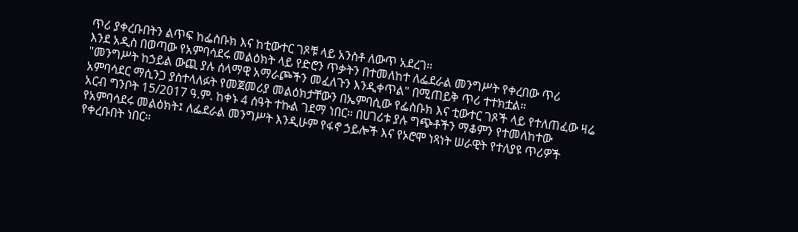ጥሪ ያቀረቡበትን ልጥፍ ከፌስቡክ እና ከቲውተር ገጾቹ ላይ አንስቶ ለውጥ አደረገ።
እንደ አዲስ በወጣው የአምባሳደሩ መልዕክት ላይ የድሮን ጥቃትን በተመለከተ ለፌደራል መንግሥት የቀረበው ጥሪ "መንግሥት ከኃይል ውጪ ያሉ ሰላማዊ አማራጮችን መፈለጉን እንዲቀጥል" በሚጠይቅ ጥሪ ተተክቷል።
አምባሳደር ማሲንጋ ያስተላለፉት የመጀመሪያ መልዕክታቸውን በኤምባሲው የፌስቡክ እና ቲውተር ገጾች ላይ የተለጠፈው ዛሬ አርብ ግንቦት 15/2017 ዓ.ም. ከቀኑ 4 ሰዓት ተኩል ገደማ ነበር። በሀገሪቱ ያሉ ግጭቶችን ማቆምን የተመለከተው የአምባሳደሩ መልዕክት፤ ለፌደራል መንግሥት እንዲሁም የፋኖ ኃይሎች እና የኦሮሞ ነጻነት ሠራዊት የተለያዩ ጥሪዎች የቀረቡበት ነበር።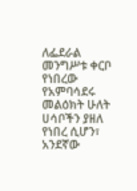ለፌደራል መንግሥቱ ቀርቦ የነበረው የአምባሳደሩ መልዕክት ሁለት ሀሳቦችን ያዘለ የነበረ ሲሆን፣ አንደኛው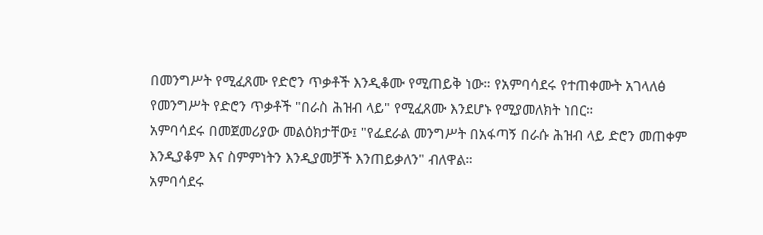በመንግሥት የሚፈጸሙ የድሮን ጥቃቶች እንዲቆሙ የሚጠይቅ ነው። የአምባሳደሩ የተጠቀሙት አገላለፅ የመንግሥት የድሮን ጥቃቶች "በራስ ሕዝብ ላይ" የሚፈጸሙ እንደሆኑ የሚያመለክት ነበር።
አምባሳደሩ በመጀመሪያው መልዕክታቸው፤ "የፌደራል መንግሥት በአፋጣኝ በራሱ ሕዝብ ላይ ድሮን መጠቀም እንዲያቆም እና ስምምነትን እንዲያመቻች እንጠይቃለን" ብለዋል።
አምባሳደሩ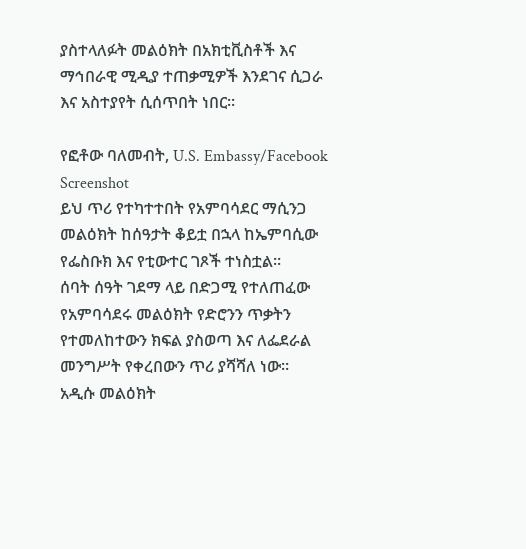ያስተላለፉት መልዕክት በአክቲቪስቶች እና ማኅበራዊ ሚዲያ ተጠቃሚዎች እንደገና ሲጋራ እና አስተያየት ሲሰጥበት ነበር።

የፎቶው ባለመብት, U.S. Embassy/Facebook Screenshot
ይህ ጥሪ የተካተተበት የአምባሳደር ማሲንጋ መልዕክት ከሰዓታት ቆይቷ በኋላ ከኤምባሲው የፌስቡክ እና የቲውተር ገጾች ተነስቷል።
ሰባት ሰዓት ገደማ ላይ በድጋሚ የተለጠፈው የአምባሳደሩ መልዕክት የድሮንን ጥቃትን የተመለከተውን ክፍል ያስወጣ እና ለፌደራል መንግሥት የቀረበውን ጥሪ ያሻሻለ ነው።
አዲሱ መልዕክት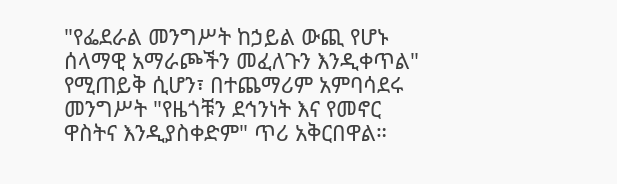"የፌደራል መንግሥት ከኃይል ውጪ የሆኑ ሰላማዊ አማራጮችን መፈለጉን እንዲቀጥል" የሚጠይቅ ሲሆን፣ በተጨማሪም አምባሳደሩ መንግሥት "የዜጎቹን ደኅንነት እና የመኖር ዋስትና እንዲያስቀድም" ጥሪ አቅርበዋል።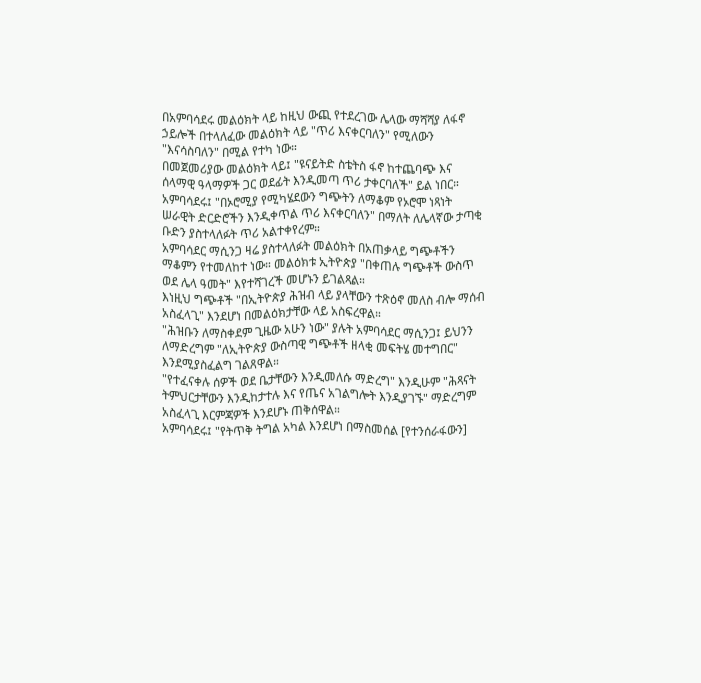በአምባሳደሩ መልዕክት ላይ ከዚህ ውጪ የተደረገው ሌላው ማሻሻያ ለፋኖ ኃይሎች በተላለፈው መልዕክት ላይ "ጥሪ እናቀርባለን" የሚለውን "እናሳስባለን" በሚል የተካ ነው።
በመጀመሪያው መልዕክት ላይ፤ "ዩናይትድ ስቴትስ ፋኖ ከተጨባጭ እና ሰላማዊ ዓላማዎች ጋር ወደፊት እንዲመጣ ጥሪ ታቀርባለች" ይል ነበር።
አምባሳደሩ፤ "በኦሮሚያ የሚካሄደውን ግጭትን ለማቆም የኦሮሞ ነጻነት ሠራዊት ድርድሮችን እንዲቀጥል ጥሪ እናቀርባለን" በማለት ለሌላኛው ታጣቂ ቡድን ያስተላለፉት ጥሪ አልተቀየረም።
አምባሳደር ማሲንጋ ዛሬ ያስተላለፉት መልዕክት በአጠቃላይ ግጭቶችን ማቆምን የተመለከተ ነው። መልዕክቱ ኢትዮጵያ "በቀጠሉ ግጭቶች ውስጥ ወደ ሌላ ዓመት" እየተሻገረች መሆኑን ይገልጻል።
እነዚህ ግጭቶች "በኢትዮጵያ ሕዝብ ላይ ያላቸውን ተጽዕኖ መለስ ብሎ ማሰብ አስፈላጊ" እንደሆነ በመልዕክታቸው ላይ አስፍረዋል።
"ሕዝቡን ለማስቀደም ጊዜው አሁን ነው" ያሉት አምባሳደር ማሲንጋ፤ ይህንን ለማድረግም "ለኢትዮጵያ ውስጣዊ ግጭቶች ዘላቂ መፍትሄ መተግበር" እንደሚያስፈልግ ገልጸዋል።
"የተፈናቀሉ ሰዎች ወደ ቤታቸውን እንዲመለሱ ማድረግ" እንዲሁም "ሕጻናት ትምህርታቸውን እንዲከታተሉ እና የጤና አገልግሎት እንዲያገኙ" ማድረግም አስፈላጊ እርምጃዎች እንደሆኑ ጠቅሰዋል።
አምባሳደሩ፤ "የትጥቅ ትግል አካል እንደሆነ በማስመሰል [የተንሰራፋውን]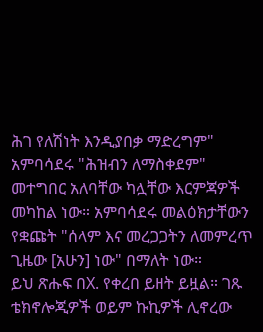ሕገ የለሽነት እንዲያበቃ ማድረግም" አምባሳደሩ "ሕዝብን ለማስቀደም" መተግበር አለባቸው ካሏቸው እርምጃዎች መካከል ነው። አምባሳደሩ መልዕክታቸውን የቋጩት "ሰላም እና መረጋጋትን ለመምረጥ ጊዜው [አሁን] ነው" በማለት ነው።
ይህ ጽሑፍ በX. የቀረበ ይዘት ይዟል። ገጹ ቴክኖሎጂዎች ወይም ኩኪዎች ሊኖረው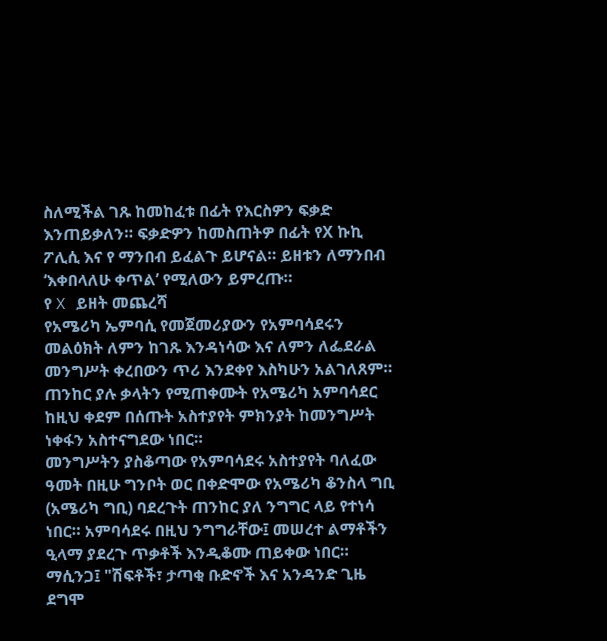ስለሚችል ገጹ ከመከፈቱ በፊት የእርስዎን ፍቃድ እንጠይቃለን። ፍቃድዎን ከመስጠትዎ በፊት የX ኩኪ ፖሊሲ እና የ ማንበብ ይፈልጉ ይሆናል። ይዘቱን ለማንበብ ‘እቀበላለሁ ቀጥል’ የሚለውን ይምረጡ።
የ X ይዘት መጨረሻ
የአሜሪካ ኤምባሲ የመጀመሪያውን የአምባሳደሩን መልዕክት ለምን ከገጹ እንዳነሳው እና ለምን ለፌደራል መንግሥት ቀረበውን ጥሪ እንደቀየ እስካሁን አልገለጸም።
ጠንከር ያሉ ቃላትን የሚጠቀሙት የአሜሪካ አምባሳደር ከዚህ ቀደም በሰጡት አስተያየት ምክንያት ከመንግሥት ነቀፋን አስተናግደው ነበር።
መንግሥትን ያስቆጣው የአምባሳደሩ አስተያየት ባለፈው ዓመት በዚሁ ግንቦት ወር በቀድሞው የአሜሪካ ቆንስላ ግቢ (አሜሪካ ግቢ) ባደረጉት ጠንከር ያለ ንግግር ላይ የተነሳ ነበር። አምባሳደሩ በዚህ ንግግራቸው፤ መሠረተ ልማቶችን ዒላማ ያደረጉ ጥቃቶች እንዲቆሙ ጠይቀው ነበር።
ማሲንጋ፤ "ሽፍቶች፣ ታጣቂ ቡድኖች እና አንዳንድ ጊዜ ደግሞ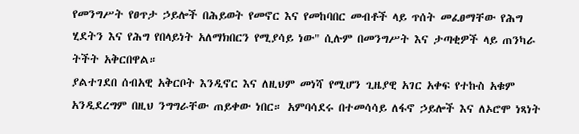የመንግሥት የፀጥታ ኃይሎች በሕይወት የመኖር እና የመከባበር መብቶች ላይ ጥሰት መፈፀማቸው የሕግ ሂደትን እና የሕግ የበላይነት አለማክበርን የሚያሳይ ነው" ሲሉም በመንግሥት እና ታጣቂዎች ላይ ጠንካራ ትችት አቅርበዋል።
ያልተገደበ ሰብአዊ አቅርቦት እንዲኖር እና ለዚህም መነሻ የሚሆን ጊዜያዊ አገር አቀፍ የተኩስ አቁም አንዲደረግም በዚህ ንግግራቸው ጠይቀው ነበር። አምባሳደሩ በተመሳሳይ ለፋኖ ኃይሎች እና ለኦሮሞ ነጻነት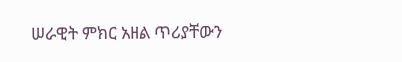ሠራዊት ምክር አዘል ጥሪያቸውን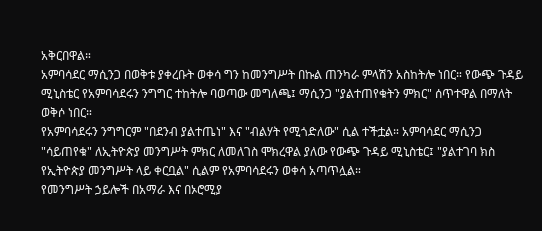አቅርበዋል።
አምባሳደር ማሲንጋ በወቅቱ ያቀረቡት ወቀሳ ግን ከመንግሥት በኩል ጠንካራ ምላሽን አስከትሎ ነበር። የውጭ ጉዳይ ሚኒስቴር የአምባሳደሩን ንግግር ተከትሎ ባወጣው መግለጫ፤ ማሲንጋ "ያልተጠየቁትን ምክር" ሰጥተዋል በማለት ወቅሶ ነበር።
የአምባሳደሩን ንግግርም "በደንብ ያልተጤነ" እና "ብልሃት የሚጎድለው" ሲል ተችቷል። አምባሳደር ማሲንጋ "ሳይጠየቁ" ለኢትዮጵያ መንግሥት ምክር ለመለገስ ሞክረዋል ያለው የውጭ ጉዳይ ሚኒስቴር፤ "ያልተገባ ክስ የኢትዮጵያ መንግሥት ላይ ቀርቧል" ሲልም የአምባሳደሩን ወቀሳ አጣጥሏል።
የመንግሥት ኃይሎች በአማራ እና በኦሮሚያ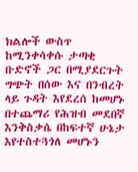ክልሎች ውስጥ ከሚንቀሳቀሱ ታጣቂ ቡድኖች ጋር በሚያደርጉት ግጭት በሰው እና በንብረት ላይ ጉዳት እየደረሰ ከመሆኑ በተጨማሪ የሕዝብ መደበኛ እንቅስቃሴ በከፍተኛ ሁኔታ እየተስተጓጎለ መሆኑን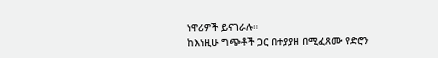ነዋሪዎች ይናገራሉ።
ከእነዚሁ ግጭቶች ጋር በተያያዘ በሚፈጸሙ የድሮን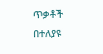ጥቃቶች በተለያዩ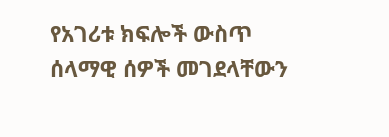የአገሪቱ ክፍሎች ውስጥ ሰላማዊ ሰዎች መገደላቸውን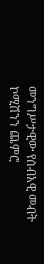መንግሥታዊው የሰብአዊ መብት ኮሚሽንን ጨምሮ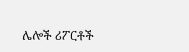ሌሎች ሪፖርቶች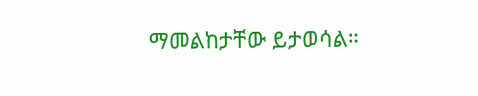ማመልከታቸው ይታወሳል።